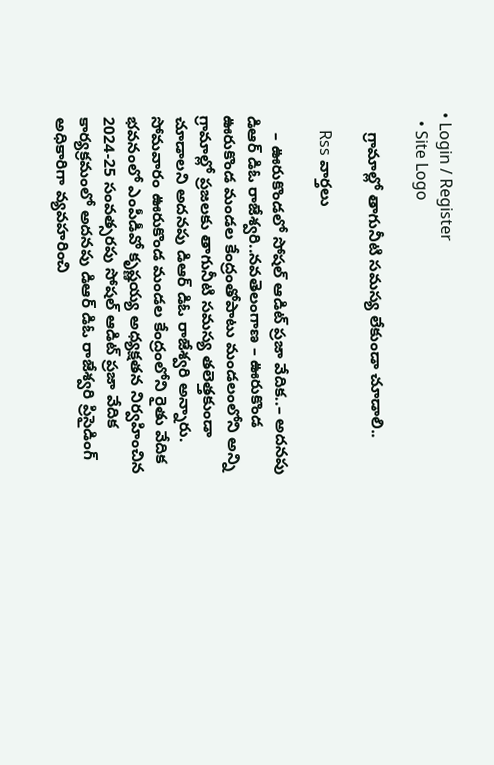• Login / Register
  • Site Logo

    గ్రామాల్లో తాగునీటి సమస్య లేకుండా చూడాలి..

    Rss వార్తలు

    – ఊరుకొండలో సోషల్ ఆడిట్ ప్రజా వేదిక..– అదనపు డిఆర్ డిఓ రాజేశ్వరి..నవతెలంగాణ – ఊరుకొండ ఊరుకొండ మండల కేంద్రంతోపాటు మండలంలోని అన్ని గ్రామాల్లో ప్రజలకు తాగునీటి సమస్య తలెత్తకుండా చూడాలని అదనపు డిఆర్ డిఓ రాజేశ్వరి అన్నారు. సోమవారం ఊరుకొండ మండల కేంద్రంలోని రైతు వేదిక భవనంలో ఎంపీడీవో కృష్ణయ్య అధ్యక్షతన నిర్వహించిన 2024-25 సంవత్సరపు సోషల్ ఆడిట్ ప్రజా వేదిక కార్యక్రమంలో అదనపు డిఆర్ డిఓ రాజేశ్వరి ప్రిసైడింగ్ అధికారిగా వ్యవహరించి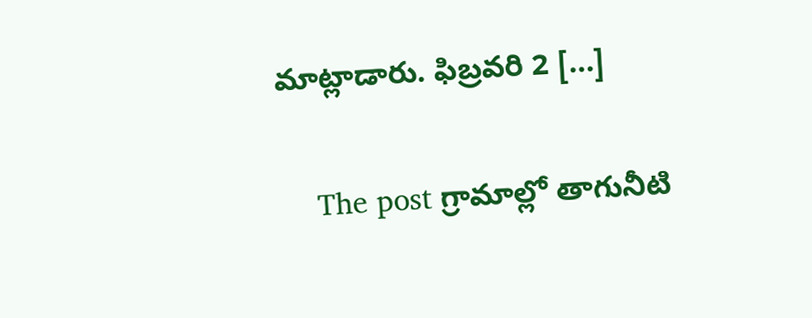మాట్లాడారు. ఫిబ్రవరి 2 […]

    The post గ్రామాల్లో తాగునీటి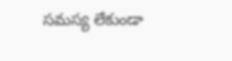సమస్య లేకుండా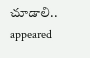చూడాలి.. appeared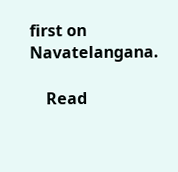first on Navatelangana.

    Read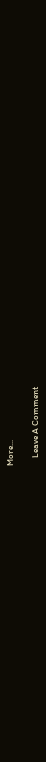More...

    Leave A Comment